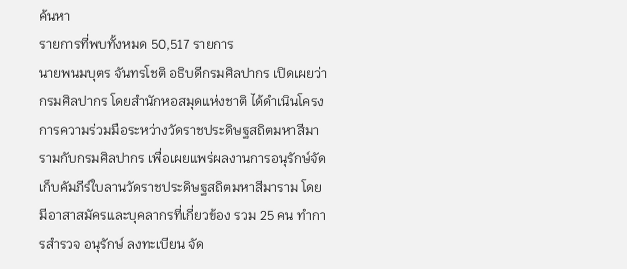ค้นหา
รายการที่พบทั้งหมด 50,517 รายการ
นายพนมบุตร จันทรโชติ อธิบดีกรมศิลปากร เปิดเผยว่า กรมศิลปากร โดยสำนักหอสมุดแห่งชาติ ได้ดำเนินโครงการความร่วมมือระหว่างวัดราชประดิษฐสถิตมหาสีมารามกับกรมศิลปากร เพื่อเผยแพร่ผลงานการอนุรักษ์จัดเก็บคัมภีร์ใบลานวัดราชประดิษฐสถิตมหาสีมาราม โดยมีอาสาสมัครและบุคลากรที่เกี่ยวข้อง รวม 25 คน ทำการสำรวจ อนุรักษ์ ลงทะเบียน จัด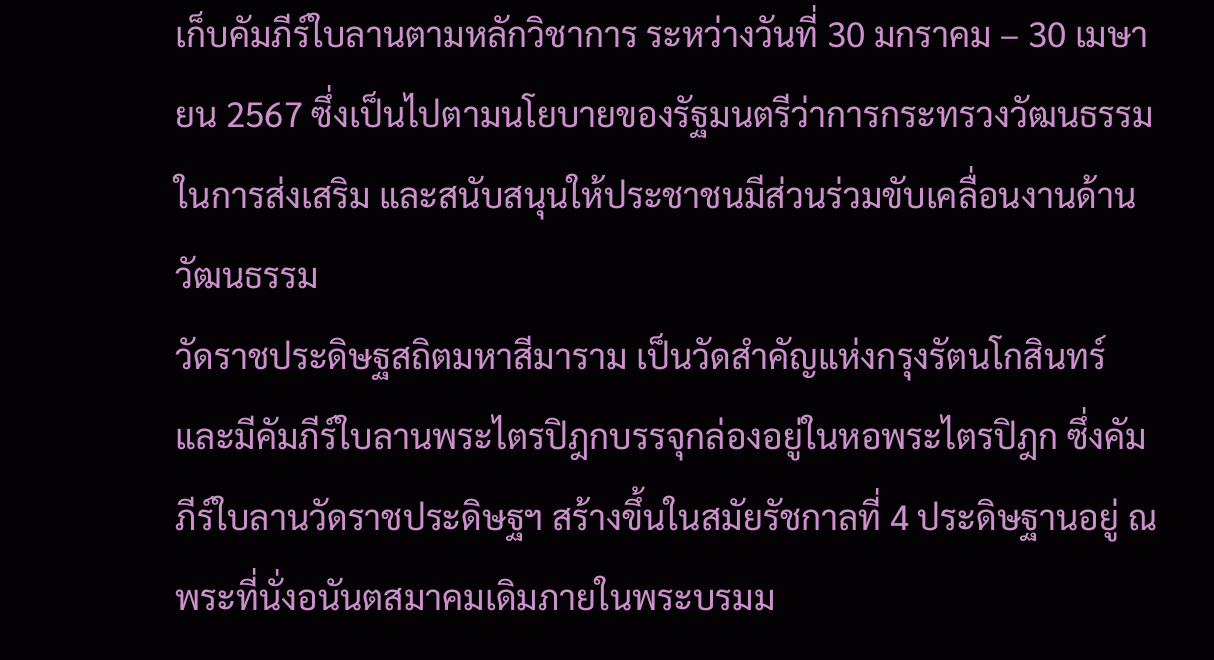เก็บคัมภีร์ใบลานตามหลักวิชาการ ระหว่างวันที่ 30 มกราคม – 30 เมษายน 2567 ซึ่งเป็นไปตามนโยบายของรัฐมนตรีว่าการกระทรวงวัฒนธรรมในการส่งเสริม และสนับสนุนให้ประชาชนมีส่วนร่วมขับเคลื่อนงานด้านวัฒนธรรม
วัดราชประดิษฐสถิตมหาสีมาราม เป็นวัดสำคัญแห่งกรุงรัตนโกสินทร์และมีคัมภีร์ใบลานพระไตรปิฎกบรรจุกล่องอยู่ในหอพระไตรปิฎก ซึ่งคัมภีร์ใบลานวัดราชประดิษฐฯ สร้างขึ้นในสมัยรัชกาลที่ 4 ประดิษฐานอยู่ ณ พระที่นั่งอนันตสมาคมเดิมภายในพระบรมม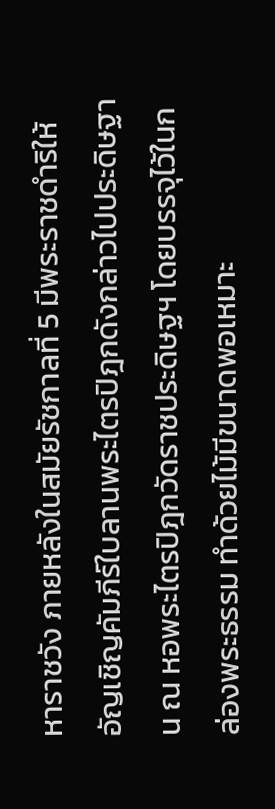หาราชวัง ภายหลังในสมัยรัชกาลที่ 5 มีพระราชดำริให้อัญเชิญคัมภีร์ใบลานพระไตรปิฎกดังกล่าวไปประดิษฐาน ณ หอพระไตรปิฎกวัดราชประดิษฐฯ โดยบรรจุไว้ในกล่องพระธรรม ทำด้วยไม้มีขนาดพอเหมาะ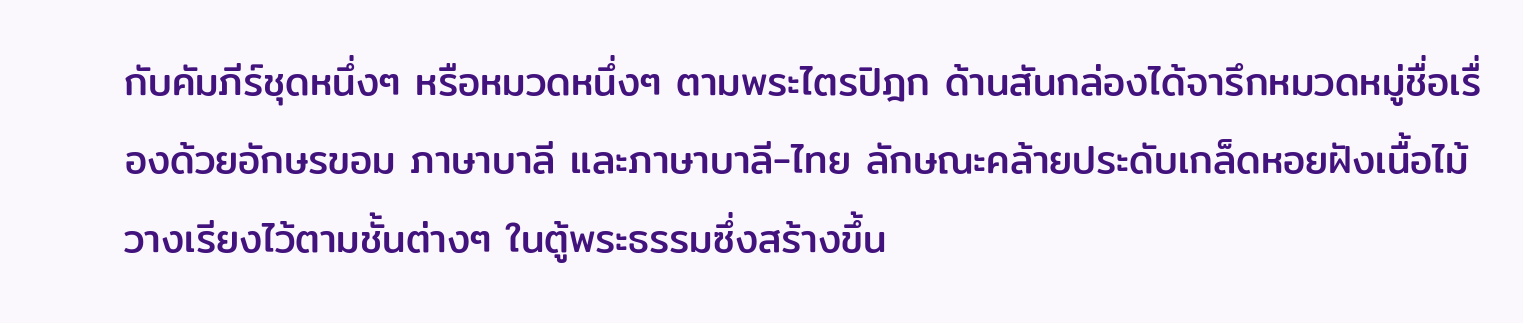กับคัมภีร์ชุดหนึ่งๆ หรือหมวดหนึ่งๆ ตามพระไตรปิฎก ด้านสันกล่องได้จารึกหมวดหมู่ชื่อเรื่องด้วยอักษรขอม ภาษาบาลี และภาษาบาลี-ไทย ลักษณะคล้ายประดับเกล็ดหอยฝังเนื้อไม้ วางเรียงไว้ตามชั้นต่างๆ ในตู้พระธรรมซึ่งสร้างขึ้น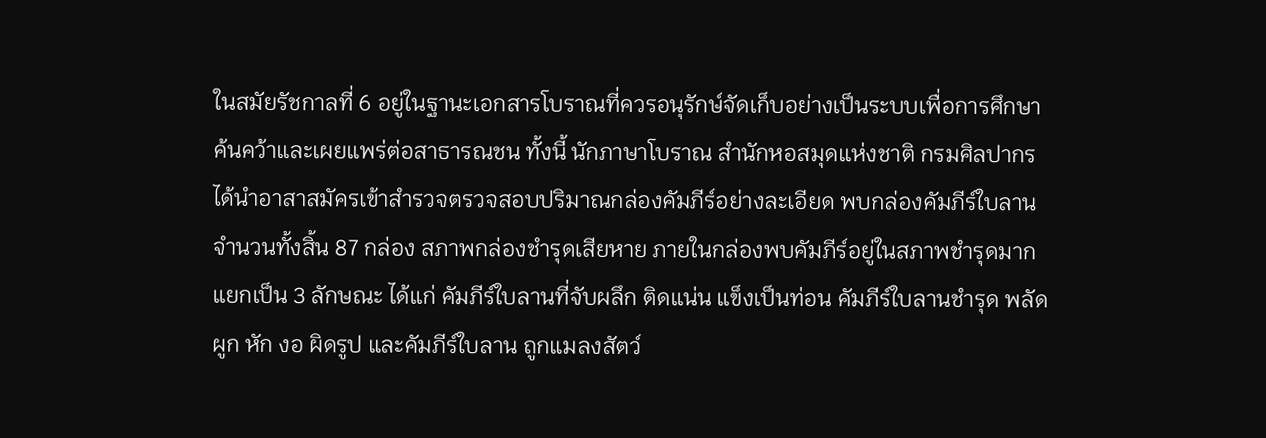ในสมัยรัชกาลที่ 6 อยู่ในฐานะเอกสารโบราณที่ควรอนุรักษ์จัดเก็บอย่างเป็นระบบเพื่อการศึกษา ค้นคว้าและเผยแพร่ต่อสาธารณชน ทั้งนี้ นักภาษาโบราณ สำนักหอสมุดแห่งชาติ กรมศิลปากร ได้นำอาสาสมัครเข้าสำรวจตรวจสอบปริมาณกล่องคัมภีร์อย่างละเอียด พบกล่องคัมภีร์ใบลานจำนวนทั้งสิ้น 87 กล่อง สภาพกล่องชำรุดเสียหาย ภายในกล่องพบคัมภีร์อยู่ในสภาพชำรุดมาก แยกเป็น 3 ลักษณะ ได้แก่ คัมภีร์ใบลานที่จับผลึก ติดแน่น แข็งเป็นท่อน คัมภีร์ใบลานชำรุด พลัดผูก หัก งอ ผิดรูป และคัมภีร์ใบลาน ถูกแมลงสัตว์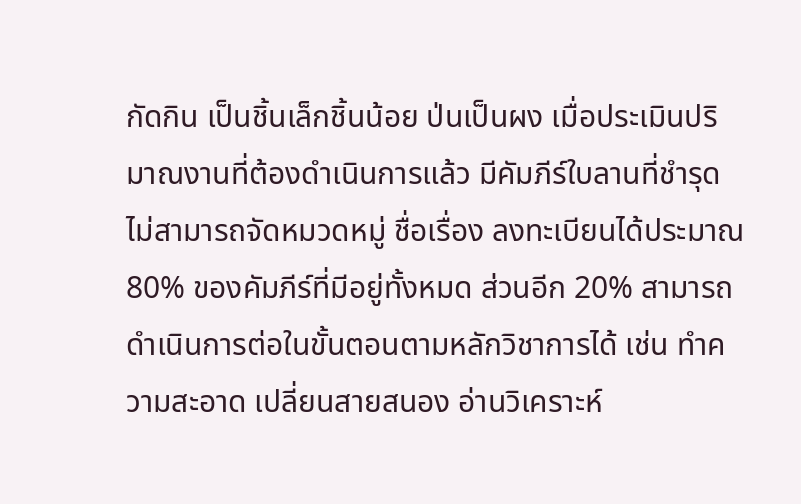กัดกิน เป็นชิ้นเล็กชิ้นน้อย ป่นเป็นผง เมื่อประเมินปริมาณงานที่ต้องดำเนินการแล้ว มีคัมภีร์ใบลานที่ชำรุดไม่สามารถจัดหมวดหมู่ ชื่อเรื่อง ลงทะเบียนได้ประมาณ 80% ของคัมภีร์ที่มีอยู่ทั้งหมด ส่วนอีก 20% สามารถดำเนินการต่อในขั้นตอนตามหลักวิชาการได้ เช่น ทำความสะอาด เปลี่ยนสายสนอง อ่านวิเคราะห์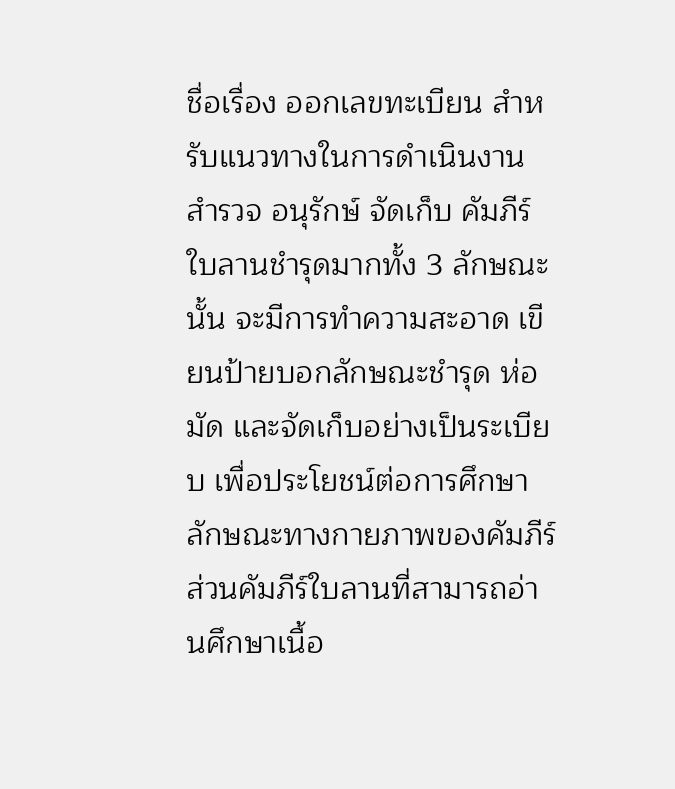ชื่อเรื่อง ออกเลขทะเบียน สำหรับแนวทางในการดำเนินงาน สำรวจ อนุรักษ์ จัดเก็บ คัมภีร์ใบลานชำรุดมากทั้ง 3 ลักษณะนั้น จะมีการทำความสะอาด เขียนป้ายบอกลักษณะชำรุด ห่อ มัด และจัดเก็บอย่างเป็นระเบียบ เพื่อประโยชน์ต่อการศึกษาลักษณะทางกายภาพของคัมภีร์ ส่วนคัมภีร์ใบลานที่สามารถอ่านศึกษาเนื้อ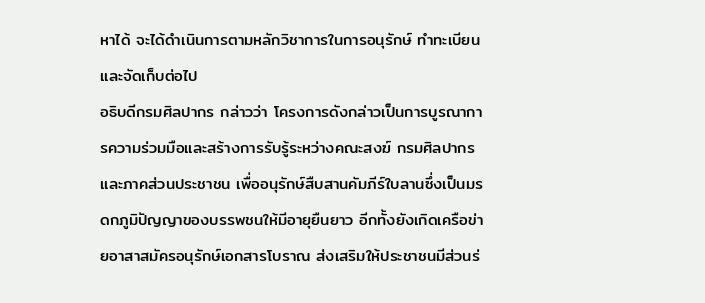หาได้ จะได้ดำเนินการตามหลักวิชาการในการอนุรักษ์ ทำทะเบียน และจัดเก็บต่อไป
อธิบดีกรมศิลปากร กล่าวว่า โครงการดังกล่าวเป็นการบูรณาการความร่วมมือและสร้างการรับรู้ระหว่างคณะสงฆ์ กรมศิลปากร และภาคส่วนประชาชน เพื่ออนุรักษ์สืบสานคัมภีร์ใบลานซึ่งเป็นมรดกภูมิปัญญาของบรรพชนให้มีอายุยืนยาว อีกทั้งยังเกิดเครือข่ายอาสาสมัครอนุรักษ์เอกสารโบราณ ส่งเสริมให้ประชาชนมีส่วนร่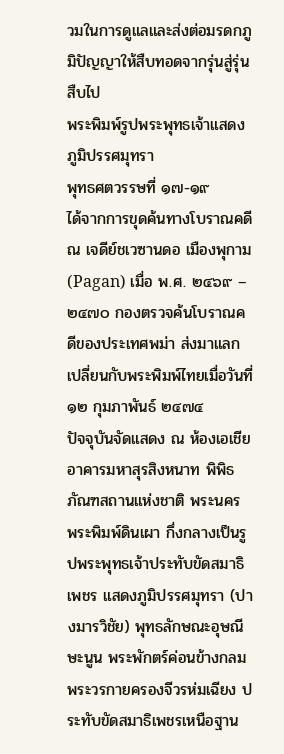วมในการดูแลและส่งต่อมรดกภูมิปัญญาให้สืบทอดจากรุ่นสู่รุ่นสืบไป
พระพิมพ์รูปพระพุทธเจ้าแสดงภูมิปรรศมุทรา
พุทธศตวรรษที่ ๑๗-๑๙
ได้จากการขุดค้นทางโบราณคดี ณ เจดีย์ชเวซานดอ เมืองพุกาม (Pagan) เมื่อ พ.ศ. ๒๔๖๙ – ๒๔๗๐ กองตรวจค้นโบราณคดีของประเทศพม่า ส่งมาแลกเปลี่ยนกับพระพิมพ์ไทยเมื่อวันที่ ๑๒ กุมภาพันธ์ ๒๔๗๔
ปัจจุบันจัดแสดง ณ ห้องเอเชีย อาคารมหาสุรสิงหนาท พิพิธภัณฑสถานแห่งชาติ พระนคร
พระพิมพ์ดินเผา กึ่งกลางเป็นรูปพระพุทธเจ้าประทับขัดสมาธิเพชร แสดงภูมิปรรศมุทรา (ปางมารวิชัย) พุทธลักษณะอุษณีษะนูน พระพักตร์ค่อนข้างกลม พระวรกายครองจีวรห่มเฉียง ประทับขัดสมาธิเพชรเหนือฐาน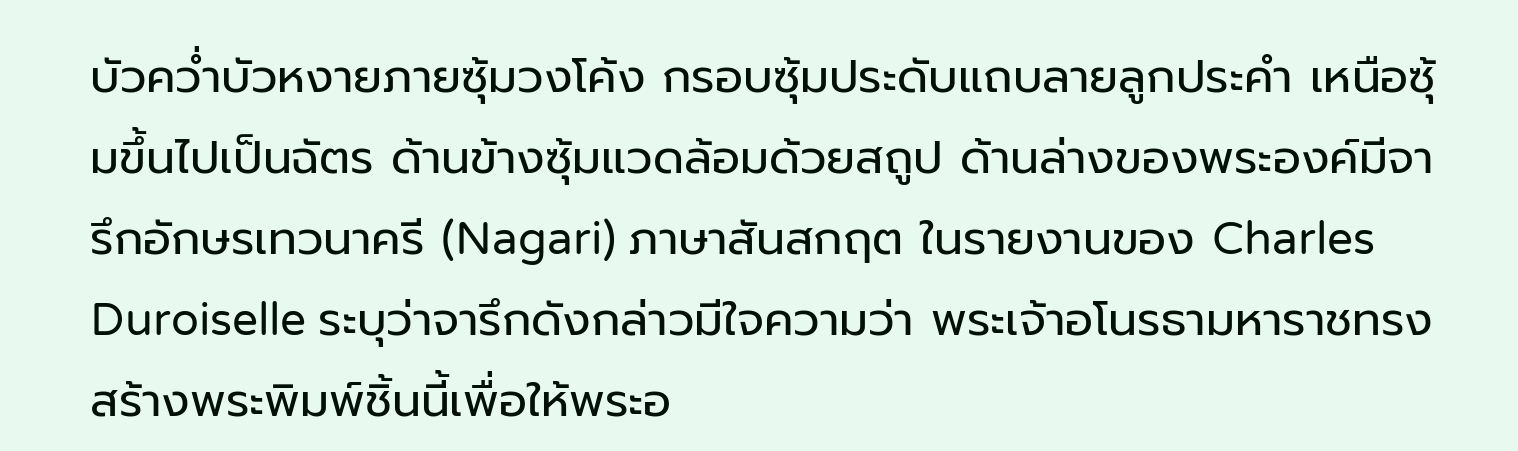บัวคว่ำบัวหงายภายซุ้มวงโค้ง กรอบซุ้มประดับแถบลายลูกประคำ เหนือซุ้มขึ้นไปเป็นฉัตร ด้านข้างซุ้มแวดล้อมด้วยสถูป ด้านล่างของพระองค์มีจารึกอักษรเทวนาครี (Nagari) ภาษาสันสกฤต ในรายงานของ Charles Duroiselle ระบุว่าจารึกดังกล่าวมีใจความว่า พระเจ้าอโนรธามหาราชทรงสร้างพระพิมพ์ชิ้นนี้เพื่อให้พระอ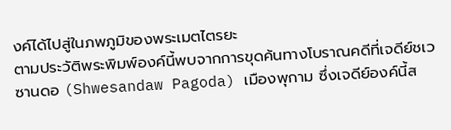งค์ได้ไปสู่ในภพภูมิของพระเมตไตรยะ
ตามประวัติพระพิมพ์องค์นี้พบจากการขุดค้นทางโบราณคดีที่เจดีย์ชเวซานดอ (Shwesandaw Pagoda) เมืองพุกาม ซึ่งเจดีย์องค์นี้ส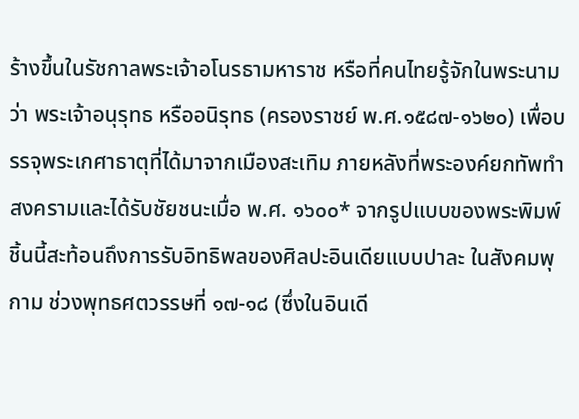ร้างขึ้นในรัชกาลพระเจ้าอโนรธามหาราช หรือที่คนไทยรู้จักในพระนามว่า พระเจ้าอนุรุทธ หรืออนิรุทธ (ครองราชย์ พ.ศ.๑๕๘๗-๑๖๒๐) เพื่อบรรจุพระเกศาธาตุที่ได้มาจากเมืองสะเทิม ภายหลังที่พระองค์ยกทัพทำสงครามและได้รับชัยชนะเมื่อ พ.ศ. ๑๖๐๐* จากรูปแบบของพระพิมพ์ชิ้นนี้สะท้อนถึงการรับอิทธิพลของศิลปะอินเดียแบบปาละ ในสังคมพุกาม ช่วงพุทธศตวรรษที่ ๑๗-๑๘ (ซึ่งในอินเดี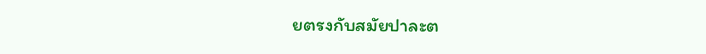ยตรงกับสมัยปาละต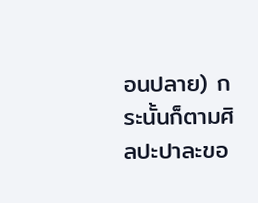อนปลาย) กระนั้นก็ตามศิลปะปาละขอ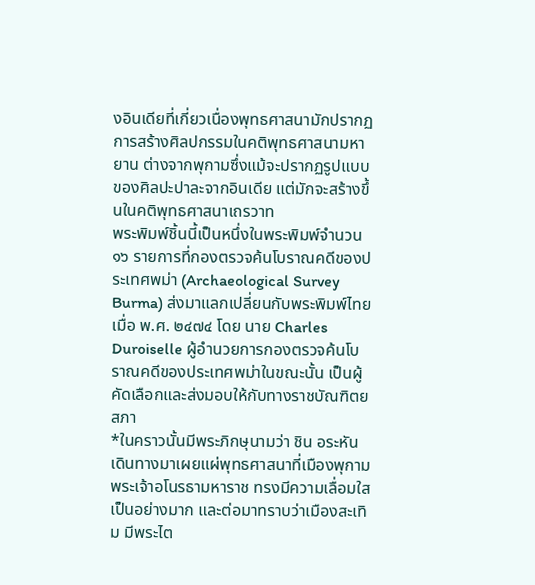งอินเดียที่เกี่ยวเนื่องพุทธศาสนามักปรากฏการสร้างศิลปกรรมในคติพุทธศาสนามหายาน ต่างจากพุกามซึ่งแม้จะปรากฏรูปแบบของศิลปะปาละจากอินเดีย แต่มักจะสร้างขึ้นในคติพุทธศาสนาเถรวาท
พระพิมพ์ชิ้นนี้เป็นหนึ่งในพระพิมพ์จำนวน ๑๖ รายการที่กองตรวจค้นโบราณคดีของประเทศพม่า (Archaeological Survey Burma) ส่งมาแลกเปลี่ยนกับพระพิมพ์ไทยเมื่อ พ.ศ. ๒๔๗๔ โดย นาย Charles Duroiselle ผู้อำนวยการกองตรวจค้นโบราณคดีของประเทศพม่าในขณะนั้น เป็นผู้คัดเลือกและส่งมอบให้กับทางราชบัณฑิตยสภา
*ในคราวนั้นมีพระภิกษุนามว่า ชิน อระหัน เดินทางมาเผยแผ่พุทธศาสนาที่เมืองพุกาม พระเจ้าอโนรธามหาราช ทรงมีความเลื่อมใสเป็นอย่างมาก และต่อมาทราบว่าเมืองสะเทิม มีพระไต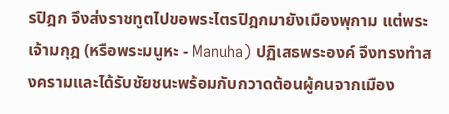รปิฎก จึงส่งราชทูตไปขอพระไตรปิฎกมายังเมืองพุกาม แต่พระเจ้ามกุฎ (หรือพระมนูหะ - Manuha) ปฏิเสธพระองค์ จึงทรงทำสงครามและได้รับชัยชนะพร้อมกับกวาดต้อนผู้คนจากเมือง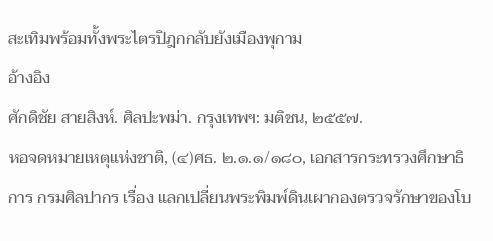สะเทิมพร้อมทั้งพระไตรปิฎกกลับยังเมืองพุกาม
อ้างอิง
ศักดิชัย สายสิงห์. ศิลปะพม่า. กรุงเทพฯ: มติชน, ๒๕๕๗.
หอจดหมายเหตุแห่งชาติ, (๔)ศธ. ๒.๑.๑/๑๘๐, เอกสารกระทรวงศึกษาธิการ กรมศิลปากร เรื่อง แลกเปลี่ยนพระพิมพ์ดินเผากองตรวจรักษาของโบ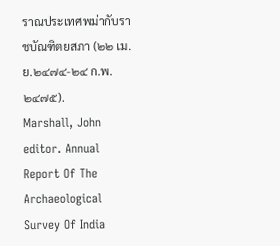ราณประเทศพม่ากับราชบัณฑิตยสภา (๒๒ เม.ย.๒๔๗๔-๒๔ ก.พ. ๒๔๗๕).
Marshall, John editor. Annual Report Of The Archaeological Survey Of India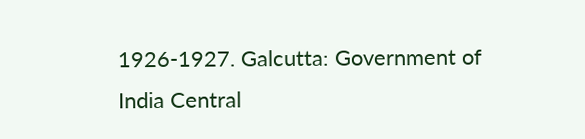1926-1927. Galcutta: Government of India Central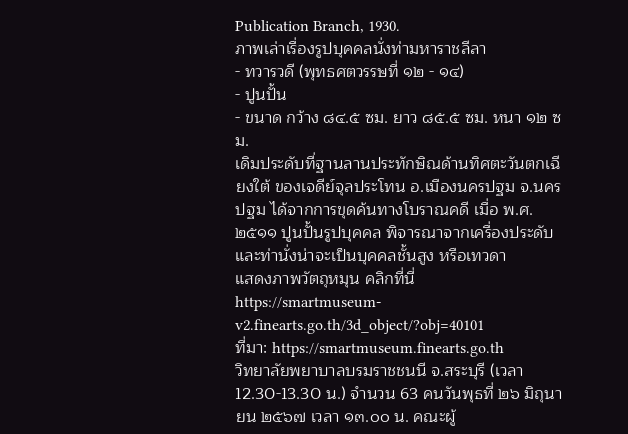Publication Branch, 1930.
ภาพเล่าเรื่องรูปบุคคลนั่งท่ามหาราชลีลา
- ทวารวดี (พุทธศตวรรษที่ ๑๒ - ๑๔)
- ปูนปั้น
- ขนาด กว้าง ๘๔.๕ ซม. ยาว ๘๕.๕ ซม. หนา ๑๒ ซม.
เดิมประดับที่ฐานลานประทักษิณด้านทิศตะวันตกเฉียงใต้ ของเจดีย์จุลประโทน อ.เมืองนครปฐม จ.นครปฐม ได้จากการขุดค้นทางโบราณคดี เมื่อ พ.ศ.๒๕๑๑ ปูนปั้นรูปบุคคล พิจารณาจากเครื่องประดับ และท่านั่งน่าจะเป็นบุคคลชั้นสูง หรือเทวดา
แสดงภาพวัตถุหมุน คลิกที่นี่ https://smartmuseum-v2.finearts.go.th/3d_object/?obj=40101
ที่มา: https://smartmuseum.finearts.go.th
วิทยาลัยพยาบาลบรมราชชนนี จ.สระบุรี (เวลา 12.30-13.30 น.) จำนวน 63 คนวันพุธที่ ๒๖ มิถุนายน ๒๕๖๗ เวลา ๑๓.๐๐ น. คณะผู้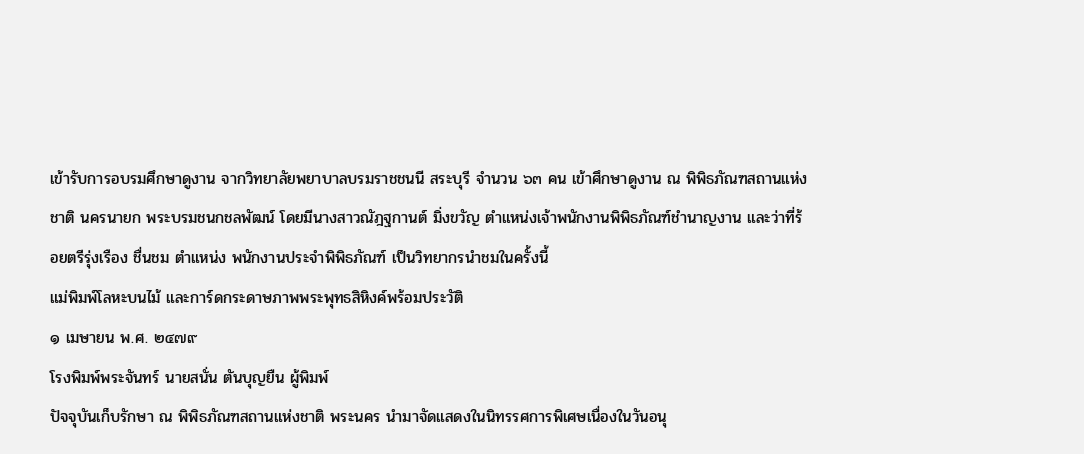เข้ารับการอบรมศึกษาดูงาน จากวิทยาลัยพยาบาลบรมราชชนนี สระบุรี จำนวน ๖๓ คน เข้าศึกษาดูงาน ณ พิพิธภัณฑสถานแห่งชาติ นครนายก พระบรมชนกชลพัฒน์ โดยมีนางสาวณัฎฐกานต์ มิ่งขวัญ ตำแหน่งเจ้าพนักงานพิพิธภัณฑ์ชำนาญงาน และว่าที่ร้อยตรีรุ่งเรือง ชื่นชม ตำแหน่ง พนักงานประจำพิพิธภัณฑ์ เป็นวิทยากรนำชมในครั้งนี้
แม่พิมพ์โลหะบนไม้ และการ์ดกระดาษภาพพระพุทธสิหิงค์พร้อมประวัติ
๑ เมษายน พ.ศ. ๒๔๗๙
โรงพิมพ์พระจันทร์ นายสนั่น ตันบุญยืน ผู้พิมพ์
ปัจจุบันเก็บรักษา ณ พิพิธภัณฑสถานแห่งชาติ พระนคร นำมาจัดแสดงในนิทรรศการพิเศษเนื่องในวันอนุ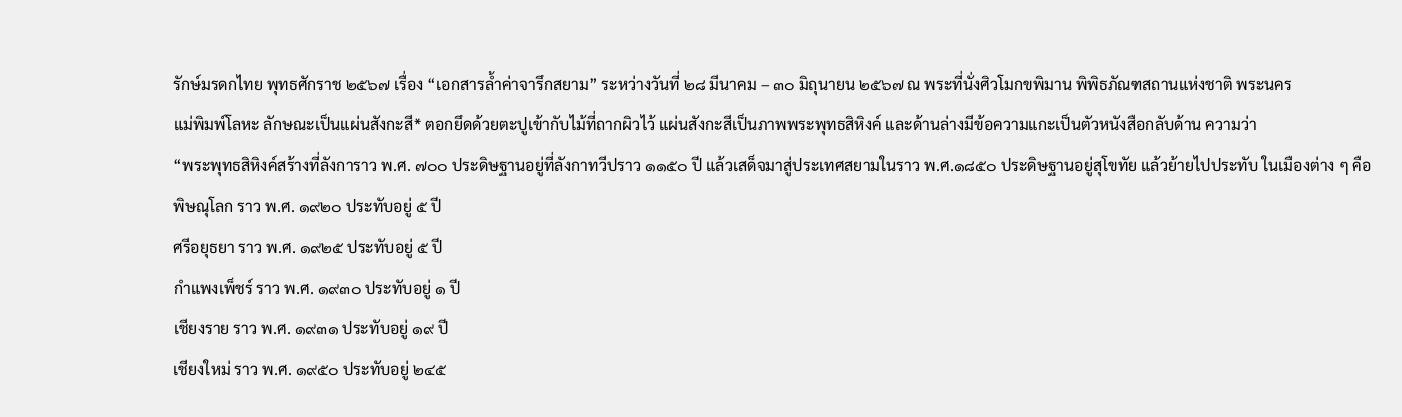รักษ์มรดกไทย พุทธศักราช ๒๕๖๗ เรื่อง “เอกสารล้ำค่าจารึกสยาม” ระหว่างวันที่ ๒๘ มีนาคม – ๓๐ มิถุนายน ๒๕๖๗ ณ พระที่นั่งศิวโมกขพิมาน พิพิธภัณฑสถานแห่งชาติ พระนคร
แม่พิมพ์โลหะ ลักษณะเป็นแผ่นสังกะสี* ตอกยึดด้วยตะปูเข้ากับไม้ที่ถากผิวไว้ แผ่นสังกะสีเป็นภาพพระพุทธสิหิงค์ และด้านล่างมีข้อความแกะเป็นตัวหนังสือกลับด้าน ความว่า
“พระพุทธสิหิงค์สร้างที่ลังการาว พ.ศ. ๗๐๐ ประดิษฐานอยู่ที่ลังกาทวีปราว ๑๑๕๐ ปี แล้วเสด็จมาสู่ประเทศสยามในราว พ.ศ.๑๘๕๐ ประดิษฐานอยู่สุโขทัย แล้วย้ายไปประทับ ในเมืองต่าง ๆ คือ
พิษณุโลก ราว พ.ศ. ๑๙๒๐ ประทับอยู่ ๕ ปี
ศรีอยุธยา ราว พ.ศ. ๑๙๒๕ ประทับอยู่ ๕ ปี
กำแพงเพ็ชร์ ราว พ.ศ. ๑๙๓๐ ประทับอยู่ ๑ ปี
เชียงราย ราว พ.ศ. ๑๙๓๑ ประทับอยู่ ๑๙ ปี
เชียงใหม่ ราว พ.ศ. ๑๙๕๐ ประทับอยู่ ๒๔๕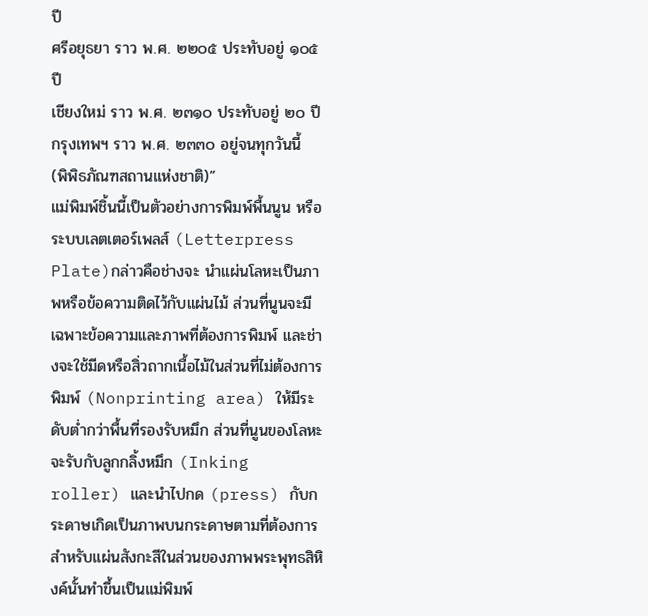ปี
ศรีอยุธยา ราว พ.ศ. ๒๒๐๕ ประทับอยู่ ๑๐๕ ปี
เชียงใหม่ ราว พ.ศ. ๒๓๑๐ ประทับอยู่ ๒๐ ปี
กรุงเทพฯ ราว พ.ศ. ๒๓๓๐ อยู่จนทุกวันนี้
(พิพิธภัณฑสถานแห่งชาติ)”
แม่พิมพ์ชิ้นนี้เป็นตัวอย่างการพิมพ์พื้นนูน หรือ ระบบเลตเตอร์เพลส์ (Letterpress Plate)กล่าวคือช่างจะ นำแผ่นโลหะเป็นภาพหรือข้อความติดไว้กับแผ่นไม้ ส่วนที่นูนจะมีเฉพาะข้อความและภาพที่ต้องการพิมพ์ และช่างจะใช้มีดหรือสิ่วถากเนื้อไม้ในส่วนที่ไม่ต้องการพิมพ์ (Nonprinting area) ให้มีระดับต่ำกว่าพื้นที่รองรับหมึก ส่วนที่นูนของโลหะจะรับกับลูกกลิ้งหมึก (Inking roller) และนำไปกด (press) กับกระดาษเกิดเป็นภาพบนกระดาษตามที่ต้องการ
สำหรับแผ่นสังกะสีในส่วนของภาพพระพุทธสิหิงค์นั้นทำขึ้นเป็นแม่พิมพ์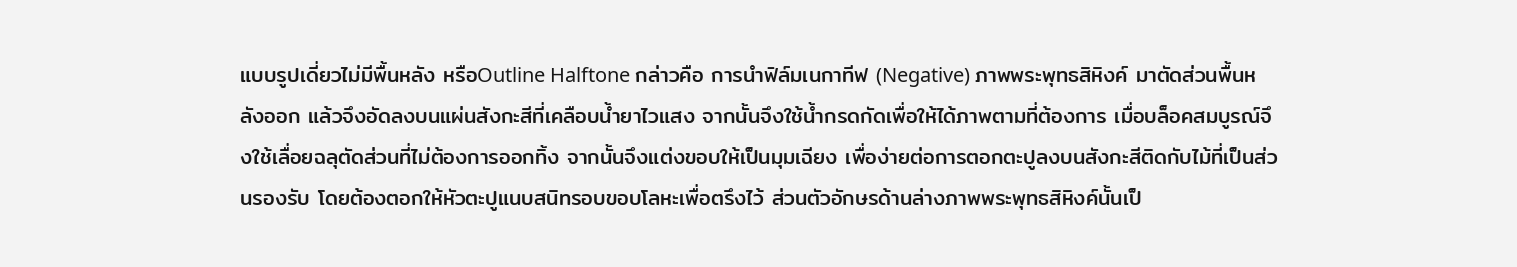แบบรูปเดี่ยวไม่มีพื้นหลัง หรือOutline Halftone กล่าวคือ การนำฟิล์มเนกาทีฟ (Negative) ภาพพระพุทธสิหิงค์ มาตัดส่วนพื้นหลังออก แล้วจึงอัดลงบนแผ่นสังกะสีที่เคลือบน้ำยาไวแสง จากนั้นจึงใช้น้ำกรดกัดเพื่อให้ได้ภาพตามที่ต้องการ เมื่อบล็อคสมบูรณ์จึงใช้เลื่อยฉลุตัดส่วนที่ไม่ต้องการออกทิ้ง จากนั้นจึงแต่งขอบให้เป็นมุมเฉียง เพื่อง่ายต่อการตอกตะปูลงบนสังกะสีติดกับไม้ที่เป็นส่วนรองรับ โดยต้องตอกให้หัวตะปูแนบสนิทรอบขอบโลหะเพื่อตรึงไว้ ส่วนตัวอักษรด้านล่างภาพพระพุทธสิหิงค์นั้นเป็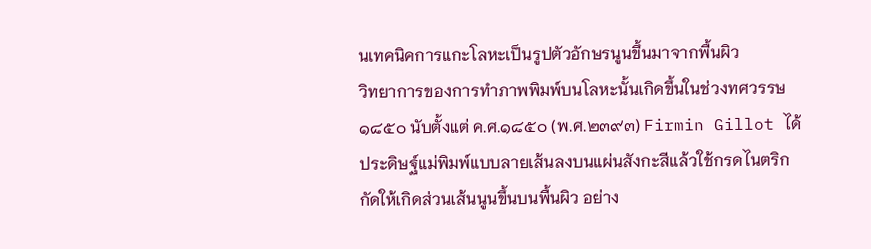นเทคนิคการแกะโลหะเป็นรูปตัวอักษรนูนขึ้นมาจากพื้นผิว
วิทยาการของการทำภาพพิมพ์บนโลหะนั้นเกิดขึ้นในช่วงทศวรรษ ๑๘๕๐ นับตั้งแต่ ค.ศ.๑๘๕๐ (พ.ศ.๒๓๙๓) Firmin Gillot ได้ประดิษฐ์แม่พิมพ์แบบลายเส้นลงบนแผ่นสังกะสีแล้วใช้กรดไนตริกกัดให้เกิดส่วนเส้นนูนขึ้นบนพื้นผิว อย่าง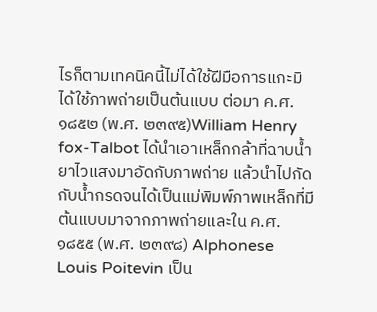ไรก็ตามเทคนิคนี้ไม่ได้ใช้ฝีมือการแกะมิได้ใช้ภาพถ่ายเป็นต้นแบบ ต่อมา ค.ศ. ๑๘๕๒ (พ.ศ. ๒๓๙๕)William Henry fox-Talbot ได้นำเอาเหล็กกล้าที่ฉาบน้ำยาไวแสงมาอัดกับภาพถ่าย แล้วนำไปกัดกับน้ำกรดจนได้เป็นแม่พิมพ์ภาพเหล็กที่มีต้นแบบมาจากภาพถ่ายและใน ค.ศ. ๑๘๕๕ (พ.ศ. ๒๓๙๘) Alphonese Louis Poitevin เป็น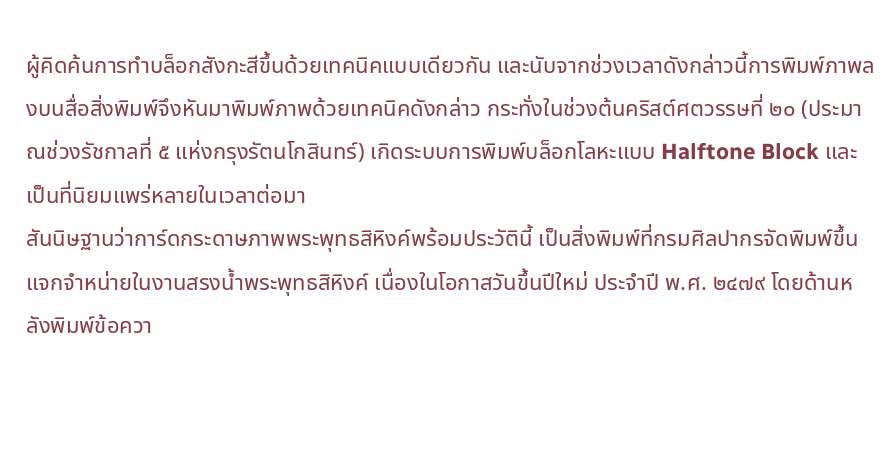ผู้คิดค้นการทำบล็อกสังกะสีขึ้นด้วยเทคนิคแบบเดียวกัน และนับจากช่วงเวลาดังกล่าวนี้การพิมพ์ภาพลงบนสื่อสิ่งพิมพ์จึงหันมาพิมพ์ภาพด้วยเทคนิคดังกล่าว กระทั่งในช่วงต้นคริสต์ศตวรรษที่ ๒๐ (ประมาณช่วงรัชกาลที่ ๕ แห่งกรุงรัตนโกสินทร์) เกิดระบบการพิมพ์บล็อกโลหะแบบ Halftone Block และเป็นที่นิยมแพร่หลายในเวลาต่อมา
สันนิษฐานว่าการ์ดกระดาษภาพพระพุทธสิหิงค์พร้อมประวัตินี้ เป็นสิ่งพิมพ์ที่กรมศิลปากรจัดพิมพ์ขึ้นแจกจำหน่ายในงานสรงน้ำพระพุทธสิหิงค์ เนื่องในโอกาสวันขึ้นปีใหม่ ประจำปี พ.ศ. ๒๔๗๙ โดยด้านหลังพิมพ์ข้อควา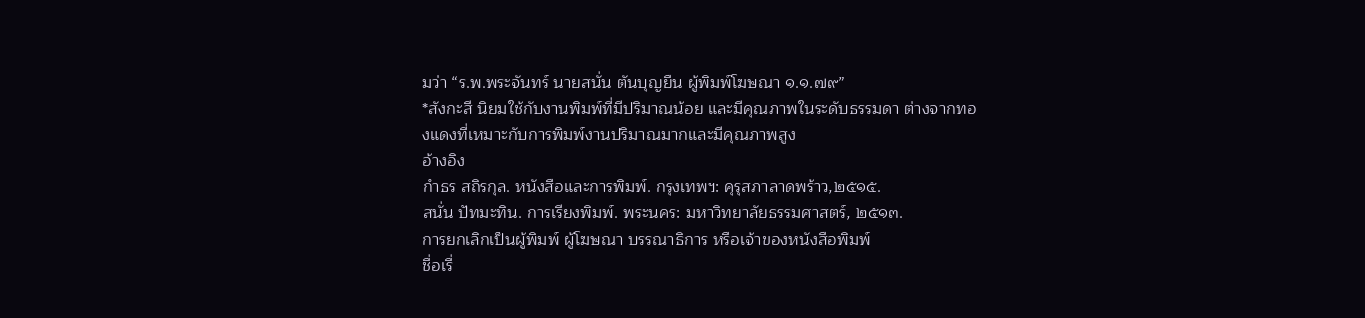มว่า “ร.พ.พระจันทร์ นายสนั่น ตันบุญยืน ผู้พิมพ์โฆษณา ๑.๑.๗๙”
*สังกะสี นิยมใช้กับงานพิมพ์ที่มีปริมาณน้อย และมีคุณภาพในระดับธรรมดา ต่างจากทองแดงที่เหมาะกับการพิมพ์งานปริมาณมากและมีคุณภาพสูง
อ้างอิง
กำธร สถิรกุล. หนังสือและการพิมพ์. กรุงเทพฯ: คุรุสภาลาดพร้าว,๒๕๑๕.
สนั่น ปัทมะทิน. การเรียงพิมพ์. พระนคร: มหาวิทยาลัยธรรมศาสตร์, ๒๕๑๓.
การยกเลิกเป็นผู้พิมพ์ ผู้โฆษณา บรรณาธิการ หรือเจ้าของหนังสือพิมพ์
ชื่อเรื่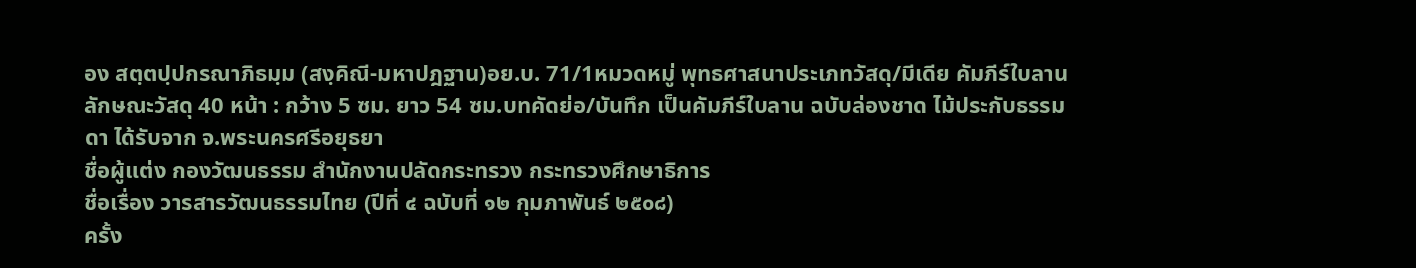อง สตฺตปฺปกรณาภิธมฺม (สงฺคิณี-มหาปฎฐาน)อย.บ. 71/1หมวดหมู่ พุทธศาสนาประเภทวัสดุ/มีเดีย คัมภีร์ใบลานลักษณะวัสดุ 40 หน้า : กว้าง 5 ซม. ยาว 54 ซม.บทคัดย่อ/บันทึก เป็นคัมภีร์ใบลาน ฉบับล่องชาด ไม้ประกับธรรมดา ได้รับจาก จ.พระนครศรีอยุธยา
ชื่อผู้แต่ง กองวัฒนธรรม สำนักงานปลัดกระทรวง กระทรวงศึกษาธิการ
ชื่อเรื่อง วารสารวัฒนธรรมไทย (ปีที่ ๔ ฉบับที่ ๑๒ กุมภาพันธ์ ๒๕๐๘)
ครั้ง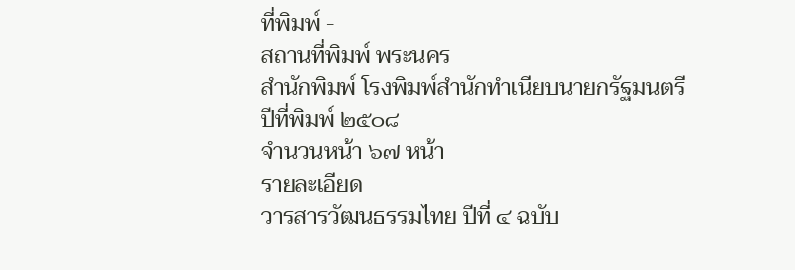ที่พิมพ์ -
สถานที่พิมพ์ พระนคร
สำนักพิมพ์ โรงพิมพ์สำนักทำเนียบนายกรัฐมนตรี
ปีที่พิมพ์ ๒๕๐๘
จำนวนหน้า ๖๗ หน้า
รายละเอียด
วารสารวัฒนธรรมไทย ปีที่ ๔ ฉบับ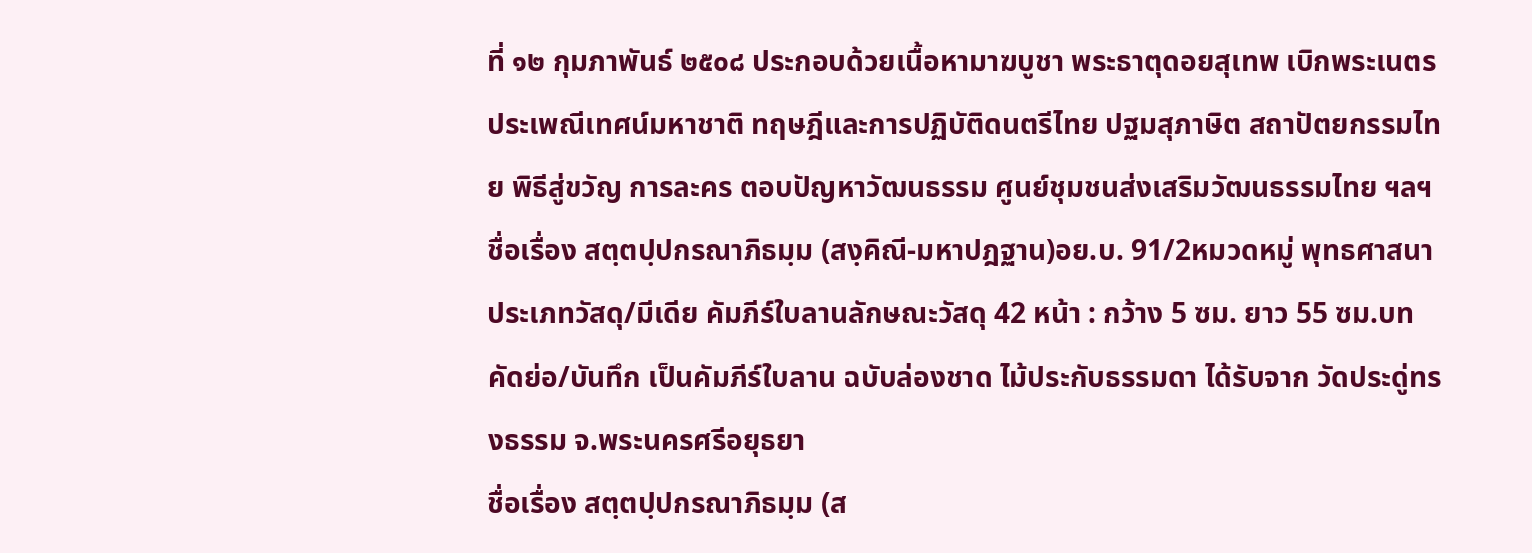ที่ ๑๒ กุมภาพันธ์ ๒๕๐๘ ประกอบด้วยเนื้อหามาฆบูชา พระธาตุดอยสุเทพ เบิกพระเนตร ประเพณีเทศน์มหาชาติ ทฤษฎีและการปฏิบัติดนตรีไทย ปฐมสุภาษิต สถาปัตยกรรมไทย พิธีสู่ขวัญ การละคร ตอบปัญหาวัฒนธรรม ศูนย์ชุมชนส่งเสริมวัฒนธรรมไทย ฯลฯ
ชื่อเรื่อง สตฺตปฺปกรณาภิธมฺม (สงฺคิณี-มหาปฎฐาน)อย.บ. 91/2หมวดหมู่ พุทธศาสนาประเภทวัสดุ/มีเดีย คัมภีร์ใบลานลักษณะวัสดุ 42 หน้า : กว้าง 5 ซม. ยาว 55 ซม.บทคัดย่อ/บันทึก เป็นคัมภีร์ใบลาน ฉบับล่องชาด ไม้ประกับธรรมดา ได้รับจาก วัดประดู่ทรงธรรม จ.พระนครศรีอยุธยา
ชื่อเรื่อง สตฺตปฺปกรณาภิธมฺม (ส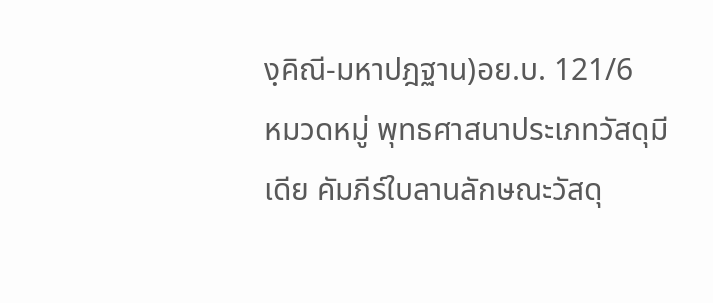งฺคิณี-มหาปฎฐาน)อย.บ. 121/6
หมวดหมู่ พุทธศาสนาประเภทวัสดุมีเดีย คัมภีร์ใบลานลักษณะวัสดุ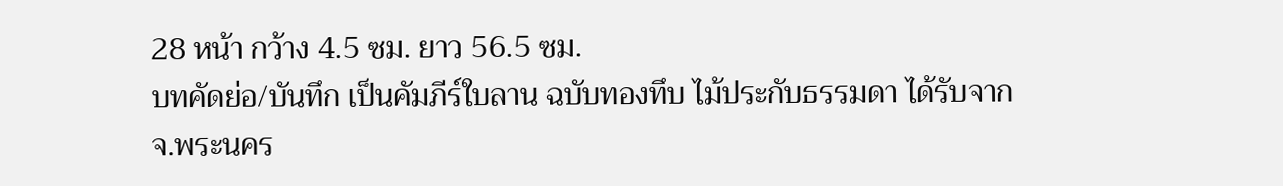28 หน้า กว้าง 4.5 ซม. ยาว 56.5 ซม.
บทคัดย่อ/บันทึก เป็นคัมภีร์ใบลาน ฉบับทองทึบ ไม้ประกับธรรมดา ได้รับจาก จ.พระนคร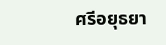ศรีอยุธยา